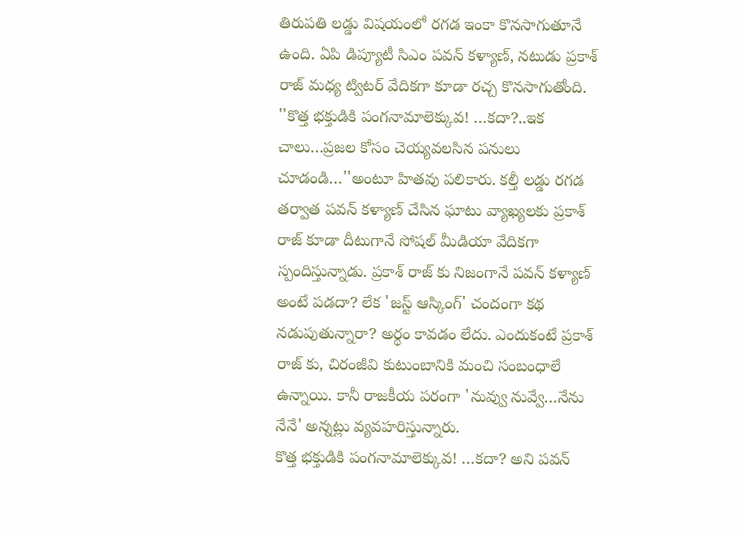తిరుపతి లడ్డు విషయంలో రగడ ఇంకా కొనసాగుతూనే ఉంది. ఏపి డిప్యూటీ సిఎం పవన్ కళ్యాణ్, నటుడు ప్రకాశ్ రాజ్ మధ్య ట్విటర్ వేదికగా కూడా రచ్చ కొనసాగుతోంది. ''కొత్త భక్తుడికి పంగనామాలెక్కువ! …కదా?..ఇక చాలు…ప్రజల కోసం చెయ్యవలసిన పనులు చూడండి…''అంటూ హితవు పలికారు. కల్తీ లడ్డు రగడ తర్వాత పవన్ కళ్యాణ్ చేసిన ఘాటు వ్యాఖ్యలకు ప్రకాశ్ రాజ్ కూడా దీటుగానే సోషల్ మీడియా వేదికగా స్పందిస్తున్నాడు. ప్రకాశ్ రాజ్ కు నిజంగానే పవన్ కళ్యాణ్ అంటే పడదా? లేక 'జస్ట్ ఆస్కింగ్' చందంగా కథ నడుపుతున్నారా? అర్థం కావడం లేదు. ఎందుకంటే ప్రకాశ్ రాజ్ కు, చిరంజీవి కుటుంబానికి మంచి సంబంధాలే ఉన్నాయి. కానీ రాజకీయ పరంగా 'నువ్వు నువ్వే…నేను నేనే' అన్నట్లు వ్యవహరిస్తున్నారు.
కొత్త భక్తుడికి పంగనామాలెక్కువ! …కదా? అని పవన్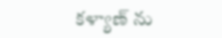కళ్యాణ్ ను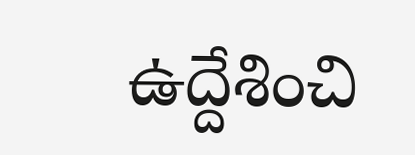ఉద్దేశించి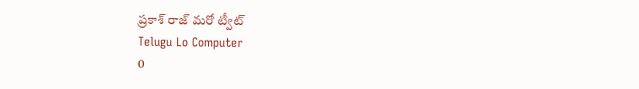ప్రకాశ్ రాజ్ మరో ట్వీట్
Telugu Lo Computer
0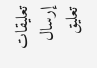تعليقات
إرسال تعليق